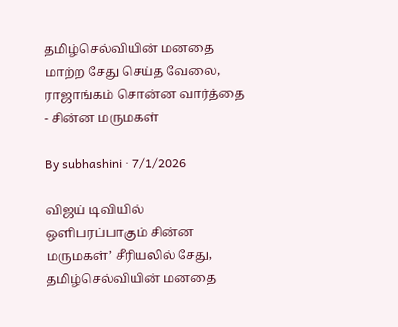தமிழ்செல்வியின் மனதை மாற்ற சேது செய்த வேலை, ராஜாங்கம் சொன்ன வார்த்தை - சின்ன மருமகள்

By subhashini · 7/1/2026

விஜய் டிவியில் ஒளிபரப்பாகும் சின்ன மருமகள்’ சீரியலில் சேது, தமிழ்செல்வியின் மனதை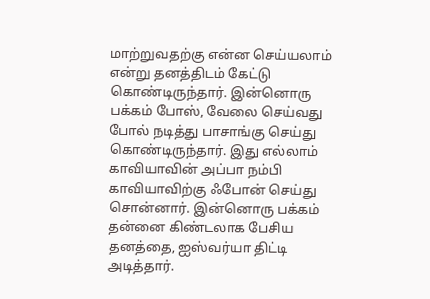மாற்றுவதற்கு என்ன செய்யலாம் என்று தனத்திடம் கேட்டு கொண்டிருந்தார். இன்னொரு பக்கம் போஸ், வேலை செய்வது போல் நடித்து பாசாங்கு செய்து கொண்டிருந்தார். இது எல்லாம் காவியாவின் அப்பா நம்பி காவியாவிற்கு ஃபோன் செய்து சொன்னார். இன்னொரு பக்கம் தன்னை கிண்டலாக பேசிய தனத்தை, ஐஸ்வர்யா திட்டி அடித்தார்.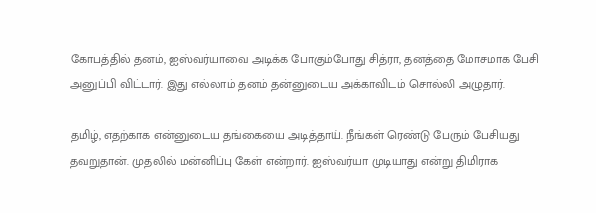கோபத்தில் தனம், ஐஸ்வர்யாவை அடிக்க போகும்போது சித்ரா, தனத்தை மோசமாக பேசி அனுப்பி விட்டார். இது எல்லாம் தனம் தன்னுடைய அக்காவிடம் சொல்லி அழுதார்.

தமிழ், எதற்காக என்னுடைய தங்கையை அடித்தாய். நீங்கள் ரெண்டு பேரும் பேசியது தவறுதான். முதலில் மன்னிப்பு கேள் என்றார். ஐஸ்வர்யா முடியாது என்று திமிராக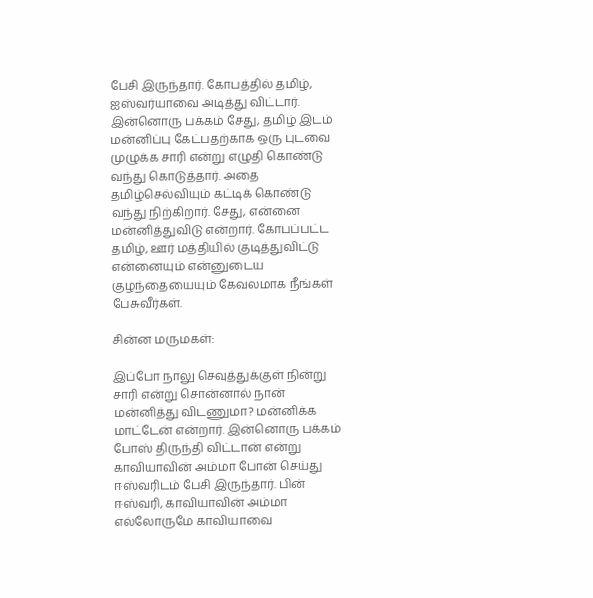பேசி இருந்தார். கோபத்தில் தமிழ், ஐஸ்வர்யாவை அடித்து விட்டார். இன்னொரு பக்கம் சேது, தமிழ் இடம் மன்னிப்பு கேட்பதற்காக ஒரு புடவை முழுக்க சாரி என்று எழுதி கொண்டு வந்து கொடுத்தார். அதை தமிழ்செல்வியும் கட்டிக் கொண்டு வந்து நிற்கிறார். சேது, என்னை மன்னித்துவிடு என்றார். கோபப்பட்ட தமிழ், ஊர் மத்தியில் குடித்துவிட்டு என்னையும் என்னுடைய குழந்தையையும் கேவலமாக நீங்கள் பேசுவீர்கள்.

சின்ன மருமகள்:

இப்போ நாலு செவுத்துக்குள் நின்று சாரி என்று சொன்னால் நான் மன்னித்து விடணுமா? மன்னிக்க மாட்டேன் என்றார். இன்னொரு பக்கம் போஸ் திருந்தி விட்டான் என்று காவியாவின் அம்மா போன் செய்து ஈஸ்வரிடம் பேசி இருந்தார். பின் ஈஸ்வரி, காவியாவின் அம்மா எல்லோருமே காவியாவை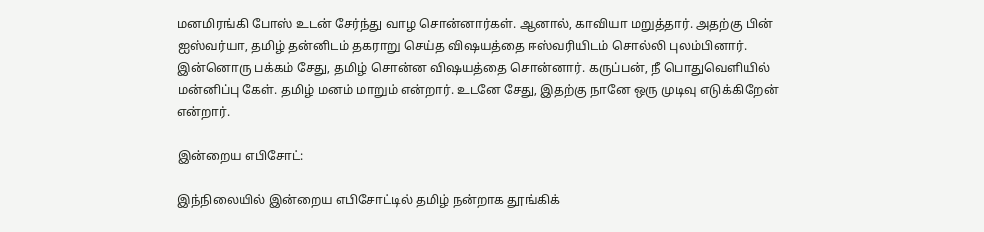மனமிரங்கி போஸ் உடன் சேர்ந்து வாழ சொன்னார்கள். ஆனால், காவியா மறுத்தார். அதற்கு பின் ஐஸ்வர்யா, தமிழ் தன்னிடம் தகராறு செய்த விஷயத்தை ஈஸ்வரியிடம் சொல்லி புலம்பினார். இன்னொரு பக்கம் சேது, தமிழ் சொன்ன விஷயத்தை சொன்னார். கருப்பன், நீ பொதுவெளியில் மன்னிப்பு கேள். தமிழ் மனம் மாறும் என்றார். உடனே சேது, இதற்கு நானே ஒரு முடிவு எடுக்கிறேன் என்றார்.

இன்றைய எபிசோட்:

இந்நிலையில் இன்றைய எபிசோட்டில் தமிழ் நன்றாக தூங்கிக்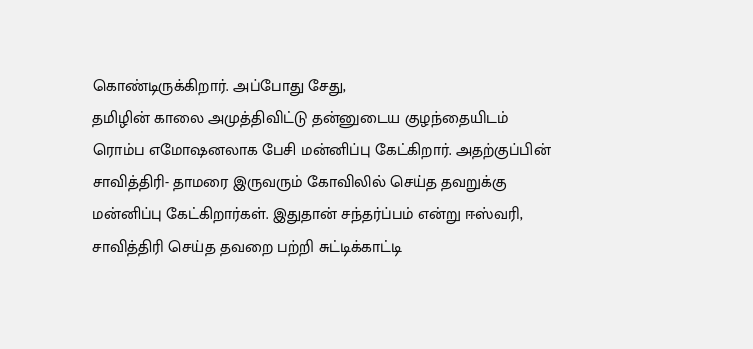கொண்டிருக்கிறார். அப்போது சேது,
தமிழின் காலை அமுத்திவிட்டு தன்னுடைய குழந்தையிடம் ரொம்ப எமோஷனலாக பேசி மன்னிப்பு கேட்கிறார். அதற்குப்பின் சாவித்திரி- தாமரை இருவரும் கோவிலில் செய்த தவறுக்கு மன்னிப்பு கேட்கிறார்கள். இதுதான் சந்தர்ப்பம் என்று ஈஸ்வரி, சாவித்திரி செய்த தவறை பற்றி சுட்டிக்காட்டி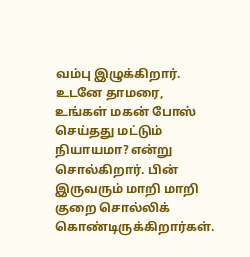வம்பு இழுக்கிறார். உடனே தாமரை, உங்கள் மகன் போஸ் செய்தது மட்டும் நியாயமா? என்று சொல்கிறார். பின் இருவரும் மாறி மாறி குறை சொல்லிக் கொண்டிருக்கிறார்கள்.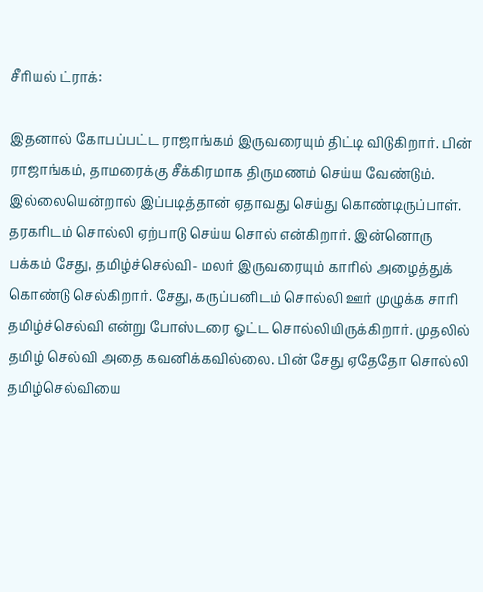சீரியல் ட்ராக்:

இதனால் கோபப்பட்ட ராஜாங்கம் இருவரையும் திட்டி விடுகிறார். பின் ராஜாங்கம், தாமரைக்கு சீக்கிரமாக திருமணம் செய்ய வேண்டும். இல்லையென்றால் இப்படித்தான் ஏதாவது செய்து கொண்டிருப்பாள். தரகரிடம் சொல்லி ஏற்பாடு செய்ய சொல் என்கிறார். இன்னொரு பக்கம் சேது, தமிழ்ச்செல்வி- மலர் இருவரையும் காரில் அழைத்துக் கொண்டு செல்கிறார். சேது, கருப்பனிடம் சொல்லி ஊர் முழுக்க சாரி தமிழ்ச்செல்வி என்று போஸ்டரை ஓட்ட சொல்லியிருக்கிறார். முதலில் தமிழ் செல்வி அதை கவனிக்கவில்லை. பின் சேது ஏதேதோ சொல்லி தமிழ்செல்வியை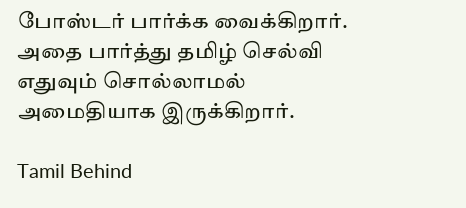போஸ்டர் பார்க்க வைக்கிறார். அதை பார்த்து தமிழ் செல்வி எதுவும் சொல்லாமல் அமைதியாக இருக்கிறார்.

Tamil Behind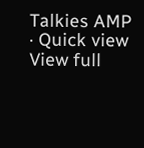Talkies AMP · Quick view
View full